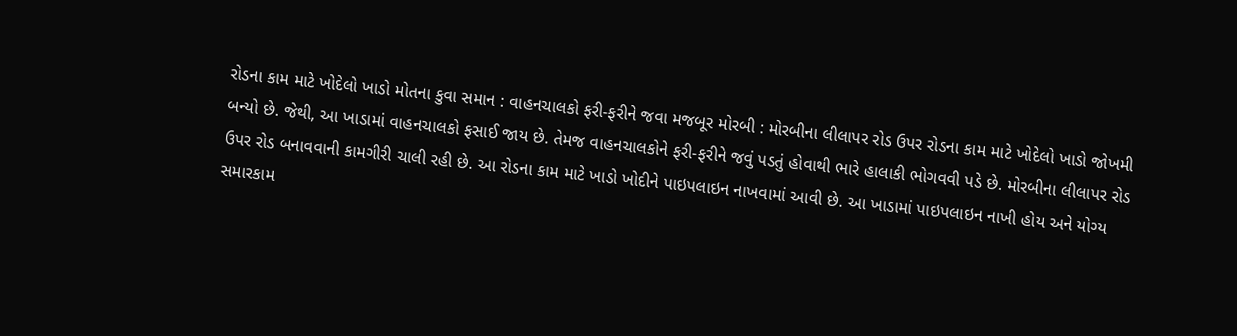રોડના કામ માટે ખોદેલો ખાડો મોતના કુવા સમાન : વાહનચાલકો ફરી-ફરીને જવા મજબૂર મોરબી : મોરબીના લીલાપર રોડ ઉપર રોડના કામ માટે ખોદેલો ખાડો જોખમી બન્યો છે. જેથી, આ ખાડામાં વાહનચાલકો ફસાઈ જાય છે. તેમજ વાહનચાલકોને ફરી-ફરીને જવું પડતું હોવાથી ભારે હાલાકી ભોગવવી પડે છે. મોરબીના લીલાપર રોડ ઉપર રોડ બનાવવાની કામગીરી ચાલી રહી છે. આ રોડના કામ માટે ખાડો ખોદીને પાઇપલાઇન નાખવામાં આવી છે. આ ખાડામાં પાઇપલાઇન નાખી હોય અને યોગ્ય સમારકામ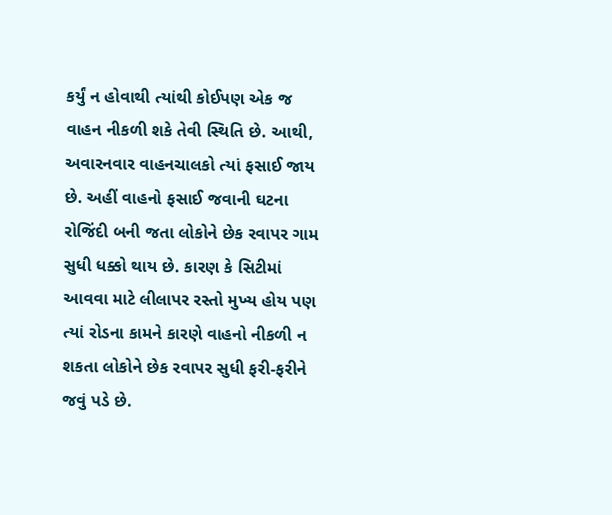કર્યું ન હોવાથી ત્યાંથી કોઈપણ એક જ વાહન નીકળી શકે તેવી સ્થિતિ છે. આથી, અવારનવાર વાહનચાલકો ત્યાં ફસાઈ જાય છે. અહીં વાહનો ફસાઈ જવાની ઘટના રોજિંદી બની જતા લોકોને છેક રવાપર ગામ સુધી ધક્કો થાય છે. કારણ કે સિટીમાં આવવા માટે લીલાપર રસ્તો મુખ્ય હોય પણ ત્યાં રોડના કામને કારણે વાહનો નીકળી ન શકતા લોકોને છેક રવાપર સુધી ફરી-ફરીને જવું પડે છે.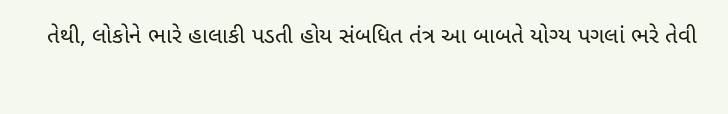તેથી, લોકોને ભારે હાલાકી પડતી હોય સંબધિત તંત્ર આ બાબતે યોગ્ય પગલાં ભરે તેવી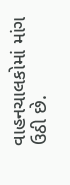વાહનચાલકોમાં માંગ ઉઠી છે.